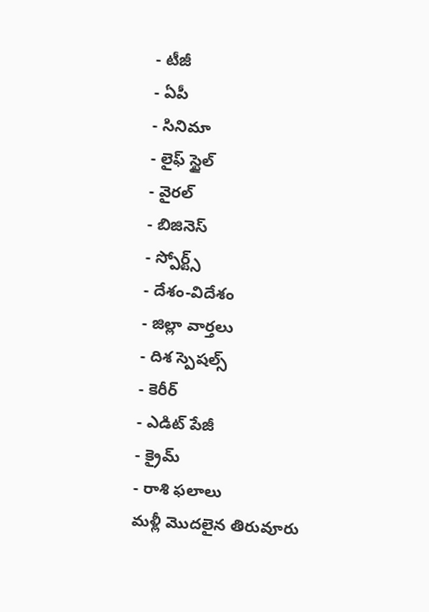- టీజీ
- ఏపీ
- సినిమా
- లైఫ్ స్టైల్
- వైరల్
- బిజినెస్
- స్పోర్ట్స్
- దేశం-విదేశం
- జిల్లా వార్తలు
- దిశ స్పెషల్స్
- కెరీర్
- ఎడిట్ పేజీ
- క్రైమ్
- రాశి ఫలాలు
మళ్లీ మొదలైన తిరువూరు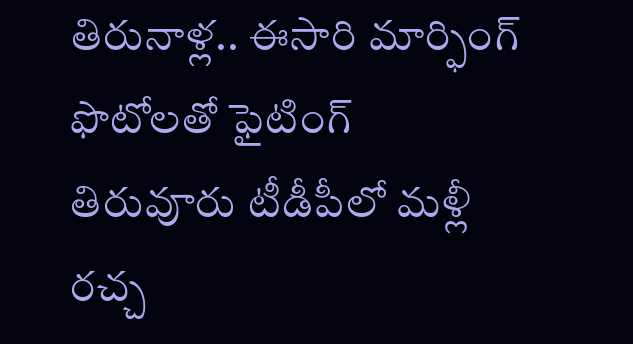తిరునాళ్ల.. ఈసారి మార్ఫింగ్ ఫొటోలతో ఫైటింగ్
తిరువూరు టీడీపీలో మళ్లీ రచ్చ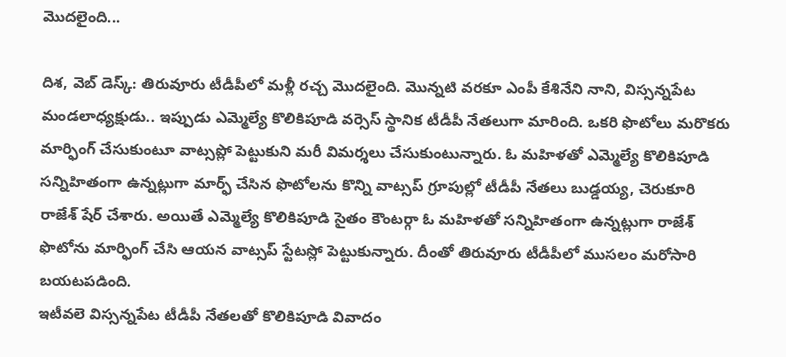మొదలైంది...

దిశ, వెబ్ డెస్క్: తిరువూరు టీడీపీలో మళ్లీ రచ్చ మొదలైంది. మొన్నటి వరకూ ఎంపీ కేశినేని నాని, విస్సన్నపేట మండలాధ్యక్షుడు.. ఇప్పుడు ఎమ్మెల్యే కొలికిపూడి వర్సెస్ స్థానిక టీడీపీ నేతలుగా మారింది. ఒకరి ఫొటోలు మరొకరు మార్ఫింగ్ చేసుకుంటూ వాట్సప్లో పెట్టుకుని మరీ విమర్శలు చేసుకుంటున్నారు. ఓ మహిళతో ఎమ్మెల్యే కొలికిపూడి సన్నిహితంగా ఉన్నట్లుగా మార్ఫ్ చేసిన ఫొటోలను కొన్ని వాట్సప్ గ్రూపుల్లో టీడీపీ నేతలు బుడ్డయ్య, చెరుకూరి రాజేశ్ షేర్ చేశారు. అయితే ఎమ్మెల్యే కొలికిపూడి సైతం కౌంటర్గా ఓ మహిళతో సన్నిహితంగా ఉన్నట్లుగా రాజేశ్ ఫొటోను మార్ఫింగ్ చేసి ఆయన వాట్సప్ స్టేటస్లో పెట్టుకున్నారు. దీంతో తిరువూరు టీడీపీలో ముసలం మరోసారి బయటపడింది.
ఇటీవలె విస్సన్నపేట టీడీపీ నేతలతో కొలికిపూడి వివాదం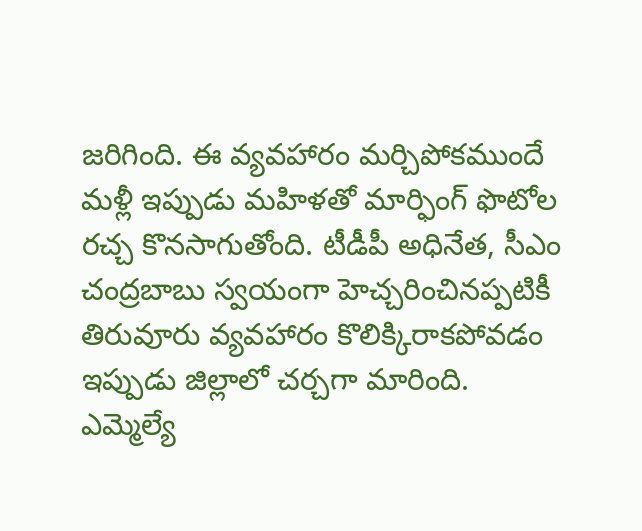జరిగింది. ఈ వ్యవహారం మర్చిపోకముందే మళ్లీ ఇప్పుడు మహిళతో మార్ఫింగ్ ఫొటోల రచ్చ కొనసాగుతోంది. టీడీపీ అధినేత, సీఎం చంద్రబాబు స్వయంగా హెచ్చరించినప్పటికీ తిరువూరు వ్యవహారం కొలిక్కిరాకపోవడం ఇప్పుడు జిల్లాలో చర్చగా మారింది. ఎమ్మెల్యే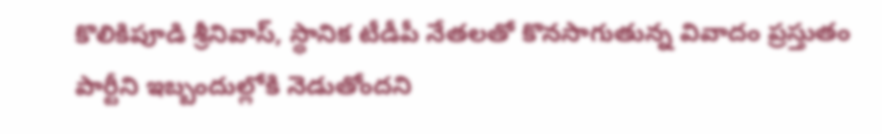కొలికిపూడి శ్రీనివాస్, స్థానిక టీడీపీ నేతలతో కొనసాగుతున్న వివాదం ప్రస్తుతం పార్టీని ఇబ్బందుల్లోకి నెడుతోందని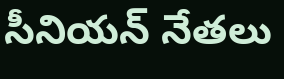సీనియన్ నేతలు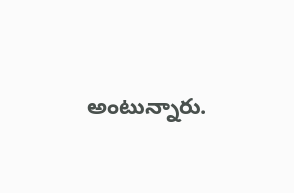అంటున్నారు.